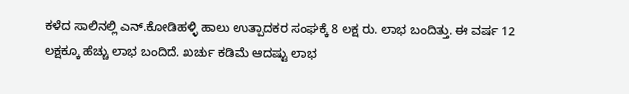ಕಳೆದ ಸಾಲಿನಲ್ಲಿ ಎನ್.ಕೋಡಿಹಳ್ಳಿ ಹಾಲು ಉತ್ಪಾದಕರ ಸಂಘಕ್ಕೆ 8 ಲಕ್ಷ ರು. ಲಾಭ ಬಂದಿತ್ತು. ಈ ವರ್ಷ 12 ಲಕ್ಷಕ್ಕೂ ಹೆಚ್ಚು ಲಾಭ ಬಂದಿದೆ. ಖರ್ಚು ಕಡಿಮೆ ಆದಷ್ಟು ಲಾಭ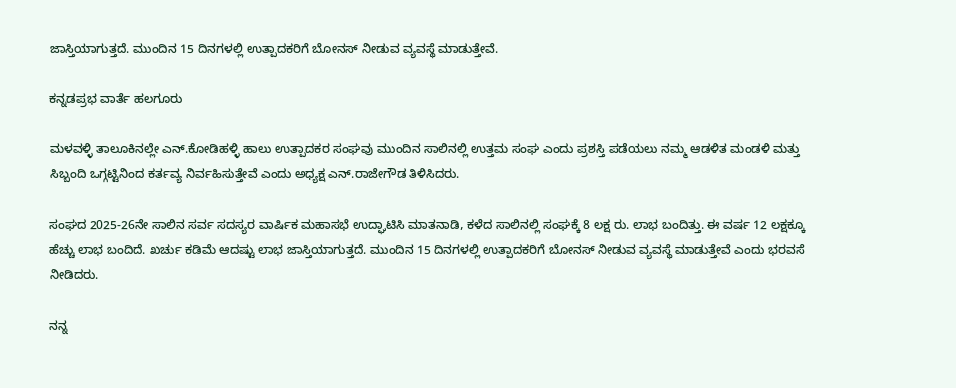ಜಾಸ್ತಿಯಾಗುತ್ತದೆ. ಮುಂದಿನ 15 ದಿನಗಳಲ್ಲಿ ಉತ್ಪಾದಕರಿಗೆ ಬೋನಸ್ ನೀಡುವ ವ್ಯವಸ್ಥೆ ಮಾಡುತ್ತೇವೆ.

ಕನ್ನಡಪ್ರಭ ವಾರ್ತೆ ಹಲಗೂರು

ಮಳವಳ್ಳಿ ತಾಲೂಕಿನಲ್ಲೇ ಎನ್.ಕೋಡಿಹಳ್ಳಿ ಹಾಲು ಉತ್ಪಾದಕರ ಸಂಘವು ಮುಂದಿನ ಸಾಲಿನಲ್ಲಿ ಉತ್ತಮ ಸಂಘ ಎಂದು ಪ್ರಶಸ್ತಿ ಪಡೆಯಲು ನಮ್ಮ ಆಡಳಿತ ಮಂಡಳಿ ಮತ್ತು ಸಿಬ್ಬಂದಿ ಒಗ್ಗಟ್ಟಿನಿಂದ ಕರ್ತವ್ಯ ನಿರ್ವಹಿಸುತ್ತೇವೆ ಎಂದು ಅಧ್ಯಕ್ಷ ಎನ್.ರಾಜೇಗೌಡ ತಿಳಿಸಿದರು.

ಸಂಘದ 2025-26ನೇ ಸಾಲಿನ ಸರ್ವ ಸದಸ್ಯರ ವಾರ್ಷಿಕ ಮಹಾಸಭೆ ಉದ್ಘಾಟಿಸಿ ಮಾತನಾಡಿ, ಕಳೆದ ಸಾಲಿನಲ್ಲಿ ಸಂಘಕ್ಕೆ 8 ಲಕ್ಷ ರು. ಲಾಭ ಬಂದಿತ್ತು. ಈ ವರ್ಷ 12 ಲಕ್ಷಕ್ಕೂ ಹೆಚ್ಚು ಲಾಭ ಬಂದಿದೆ. ಖರ್ಚು ಕಡಿಮೆ ಆದಷ್ಟು ಲಾಭ ಜಾಸ್ತಿಯಾಗುತ್ತದೆ. ಮುಂದಿನ 15 ದಿನಗಳಲ್ಲಿ ಉತ್ಪಾದಕರಿಗೆ ಬೋನಸ್ ನೀಡುವ ವ್ಯವಸ್ಥೆ ಮಾಡುತ್ತೇವೆ ಎಂದು ಭರವಸೆ ನೀಡಿದರು.

ನನ್ನ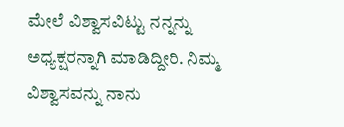ಮೇಲೆ ವಿಶ್ವಾಸವಿಟ್ಟು ನನ್ನನ್ನು ಅಧ್ಯಕ್ಷರನ್ನಾಗಿ ಮಾಡಿದ್ದೀರಿ. ನಿಮ್ಮ ವಿಶ್ವಾಸವನ್ನು ನಾನು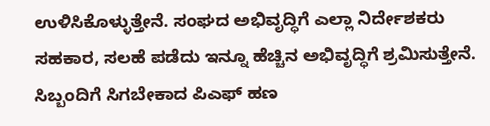ಉಳಿಸಿಕೊಳ್ಳುತ್ತೇನೆ. ಸಂಘದ ಅಭಿವೃದ್ಧಿಗೆ ಎಲ್ಲಾ ನಿರ್ದೇಶಕರು ಸಹಕಾರ, ಸಲಹೆ ಪಡೆದು ಇನ್ನೂ ಹೆಚ್ಚಿನ ಅಭಿವೃದ್ಧಿಗೆ ಶ್ರಮಿಸುತ್ತೇನೆ. ಸಿಬ್ಬಂದಿಗೆ ಸಿಗಬೇಕಾದ ಪಿಎಫ್ ಹಣ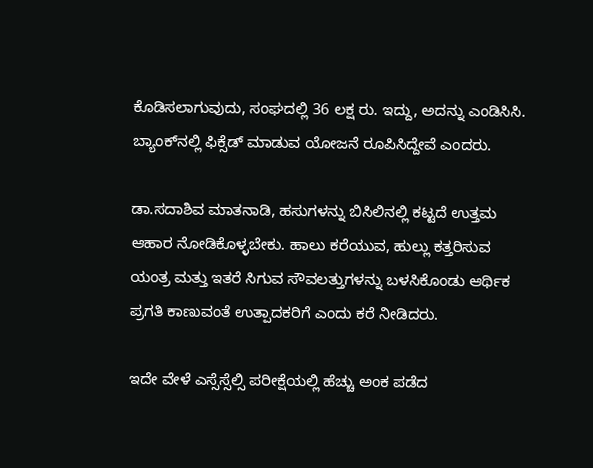ಕೊಡಿಸಲಾಗುವುದು, ಸಂಘದಲ್ಲಿ 36 ಲಕ್ಷ ರು. ಇದ್ದು, ಅದನ್ನು ಎಂಡಿಸಿಸಿ. ಬ್ಯಾಂಕ್‌ನಲ್ಲಿ ಫಿಕ್ಸೆಡ್ ಮಾಡುವ ಯೋಜನೆ ರೂಪಿಸಿದ್ದೇವೆ ಎಂದರು.

ಡಾ.ಸದಾಶಿವ ಮಾತನಾಡಿ, ಹಸುಗಳನ್ನು ಬಿಸಿಲಿನಲ್ಲಿ ಕಟ್ಟದೆ ಉತ್ತಮ ಆಹಾರ ನೋಡಿಕೊಳ್ಳಬೇಕು. ಹಾಲು ಕರೆಯುವ, ಹುಲ್ಲು ಕತ್ತರಿಸುವ ಯಂತ್ರ ಮತ್ತು ಇತರೆ ಸಿಗುವ ಸೌವಲತ್ತುಗಳನ್ನು ಬಳಸಿಕೊಂಡು ಆರ್ಥಿಕ ಪ್ರಗತಿ ಕಾಣುವಂತೆ ಉತ್ಪಾದಕರಿಗೆ ಎಂದು ಕರೆ ನೀಡಿದರು.

ಇದೇ ವೇಳೆ ಎಸ್ಸೆಸ್ಸೆಲ್ಸಿ ಪರೀಕ್ಷೆಯಲ್ಲಿ ಹೆಚ್ಚು ಅಂಕ ಪಡೆದ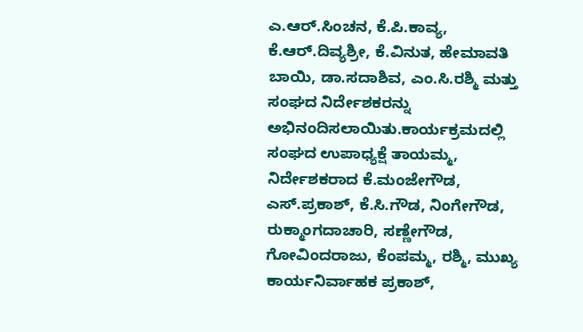ಎ.ಆರ್.ಸಿಂಚನ, ಕೆ.ಪಿ.ಕಾವ್ಯ, ಕೆ.ಆರ್.ದಿವ್ಯಶ್ರೀ, ಕೆ.ವಿನುತ, ಹೇಮಾವತಿ ಬಾಯಿ, ಡಾ.ಸದಾಶಿವ, ಎಂ.ಸಿ.ರಶ್ಮಿ ಮತ್ತು ಸಂಘದ ನಿರ್ದೇಶಕರನ್ನು ಅಭಿನಂದಿಸಲಾಯಿತು.ಕಾರ್ಯಕ್ರಮದಲ್ಲಿ ಸಂಘದ ಉಪಾಧ್ಯಕ್ಷೆ ತಾಯಮ್ಮ, ನಿರ್ದೇಶಕರಾದ ಕೆ.ಮಂಜೇಗೌಡ, ಎಸ್.ಪ್ರಕಾಶ್, ಕೆ.ಸಿ.ಗೌಡ, ನಿಂಗೇಗೌಡ, ರುಕ್ಮಾಂಗದಾಚಾರಿ, ಸಣ್ಣೇಗೌಡ, ಗೋವಿಂದರಾಜು, ಕೆಂಪಮ್ಮ, ರಶ್ಮಿ, ಮುಖ್ಯ ಕಾರ್ಯನಿರ್ವಾಹಕ ಪ್ರಕಾಶ್,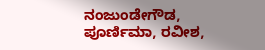ನಂಜುಂಡೇಗೌಡ, ಪೂರ್ಣಿಮಾ, ರವೀಶ,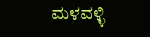ಮಳವಳ್ಳಿ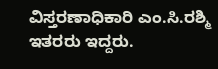ವಿಸ್ತರಣಾಧಿಕಾರಿ ಎಂ.ಸಿ.ರಶ್ಮಿ ಇತರರು ಇದ್ದರು.